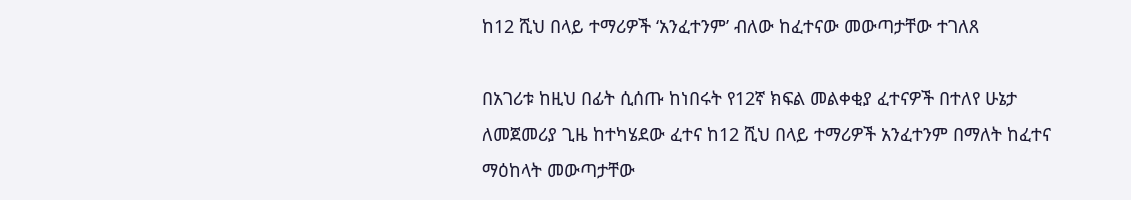ከ12 ሺህ በላይ ተማሪዎች ‘አንፈተንም’ ብለው ከፈተናው መውጣታቸው ተገለጸ

በአገሪቱ ከዚህ በፊት ሲሰጡ ከነበሩት የ12ኛ ክፍል መልቀቂያ ፈተናዎች በተለየ ሁኔታ ለመጀመሪያ ጊዜ ከተካሄደው ፈተና ከ12 ሺህ በላይ ተማሪዎች አንፈተንም በማለት ከፈተና ማዕከላት መውጣታቸው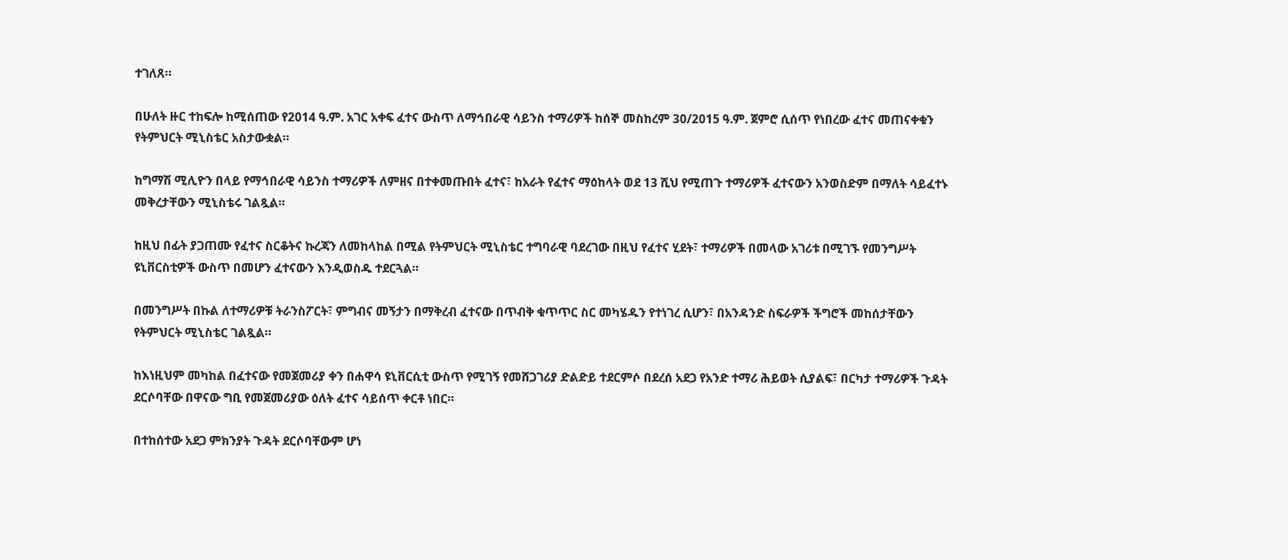ተገለጸ።

በሁለት ዙር ተከፍሎ ከሚሰጠው የ2014 ዓ.ም. አገር አቀፍ ፈተና ውስጥ ለማኅበራዊ ሳይንስ ተማሪዎች ከሰኞ መስከረም 30/2015 ዓ.ም. ጀምሮ ሲሰጥ የነበረው ፈተና መጠናቀቁን የትምህርት ሚኒስቴር አስታውቋል።

ከግማሽ ሚሊዮን በላይ የማኅበራዊ ሳይንስ ተማሪዎች ለምዘና በተቀመጡበት ፈተና፣ ከአራት የፈተና ማዕከላት ወደ 13 ሺህ የሚጠጉ ተማሪዎች ፈተናውን አንወስድም በማለት ሳይፈተኑ መቅረታቸውን ሚኒስቴሩ ገልጿል።

ከዚህ በፊት ያጋጠሙ የፈተና ስርቆትና ኩረጃን ለመከላከል በሚል የትምህርት ሚኒስቴር ተግባራዊ ባደረገው በዚህ የፈተና ሂደት፣ ተማሪዎች በመላው አገሪቱ በሚገኙ የመንግሥት ዩኒቨርስቲዎች ውስጥ በመሆን ፈተናውን እንዲወስዱ ተደርጓል።

በመንግሥት በኩል ለተማሪዎቹ ትራንስፖርት፣ ምግብና መኝታን በማቅረብ ፈተናው በጥብቅ ቁጥጥር ስር መካሄዱን የተነገረ ሲሆን፣ በአንዳንድ ስፍራዎች ችግሮች መከሰታቸውን የትምህርት ሚኒስቴር ገልጿል።

ከእነዚህም መካከል በፈተናው የመጀመሪያ ቀን በሐዋሳ ዩኒቨርሲቲ ውስጥ የሚገኝ የመሸጋገሪያ ድልድይ ተደርምሶ በደረሰ አደጋ የአንድ ተማሪ ሕይወት ሲያልፍ፣ በርካታ ተማሪዎች ጉዳት ደርሶባቸው በዋናው ግቢ የመጀመሪያው ዕለት ፈተና ሳይሰጥ ቀርቶ ነበር።

በተከሰተው አደጋ ምክንያት ጉዳት ደርሶባቸውም ሆነ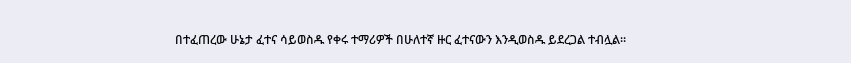በተፈጠረው ሁኔታ ፈተና ሳይወስዱ የቀሩ ተማሪዎች በሁለተኛ ዙር ፈተናውን እንዲወስዱ ይደረጋል ተብሏል።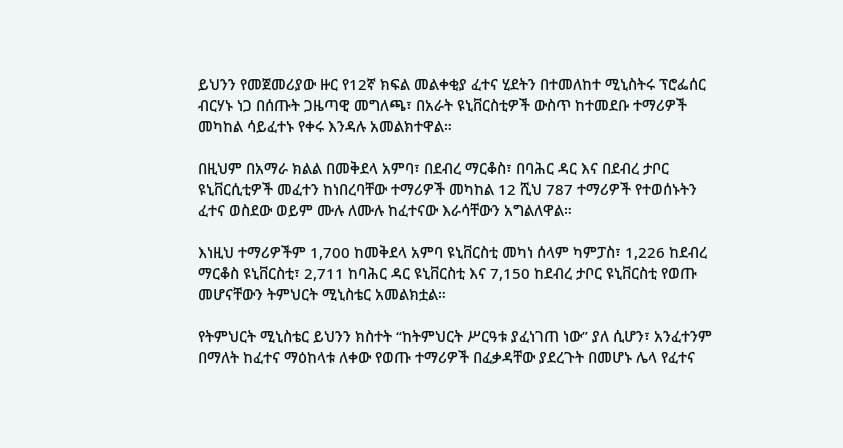ይህንን የመጀመሪያው ዙር የ12ኛ ክፍል መልቀቂያ ፈተና ሂደትን በተመለከተ ሚኒስትሩ ፕሮፌሰር ብርሃኑ ነጋ በሰጡት ጋዜጣዊ መግለጫ፣ በአራት ዩኒቨርስቲዎች ውስጥ ከተመደቡ ተማሪዎች መካከል ሳይፈተኑ የቀሩ እንዳሉ አመልክተዋል።

በዚህም በአማራ ክልል በመቅደላ አምባ፣ በደብረ ማርቆስ፣ በባሕር ዳር እና በደብረ ታቦር ዩኒቨርሲቲዎች መፈተን ከነበረባቸው ተማሪዎች መካከል 12 ሺህ 787 ተማሪዎች የተወሰኑትን ፈተና ወስደው ወይም ሙሉ ለሙሉ ከፈተናው እራሳቸውን አግልለዋል።

እነዚህ ተማሪዎችም 1,700 ከመቅደላ አምባ ዩኒቨርስቲ መካነ ሰላም ካምፓስ፣ 1,226 ከደብረ ማርቆስ ዩኒቨርስቲ፣ 2,711 ከባሕር ዳር ዩኒቨርስቲ እና 7,150 ከደብረ ታቦር ዩኒቨርስቲ የወጡ መሆናቸውን ትምህርት ሚኒስቴር አመልክቷል።

የትምህርት ሚኒስቴር ይህንን ክስተት “ከትምህርት ሥርዓቱ ያፈነገጠ ነው” ያለ ሲሆን፣ አንፈተንም በማለት ከፈተና ማዕከላቱ ለቀው የወጡ ተማሪዎች በፈቃዳቸው ያደረጉት በመሆኑ ሌላ የፈተና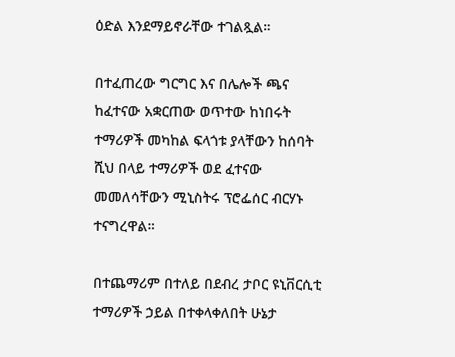ዕድል እንደማይኖራቸው ተገልጿል።

በተፈጠረው ግርግር እና በሌሎች ጫና ከፈተናው አቋርጠው ወጥተው ከነበሩት ተማሪዎች መካከል ፍላጎቱ ያላቸውን ከሰባት ሺህ በላይ ተማሪዎች ወደ ፈተናው መመለሳቸውን ሚኒስትሩ ፕሮፌሰር ብርሃኑ ተናግረዋል።

በተጨማሪም በተለይ በደብረ ታቦር ዩኒቨርሲቲ ተማሪዎች ኃይል በተቀላቀለበት ሁኔታ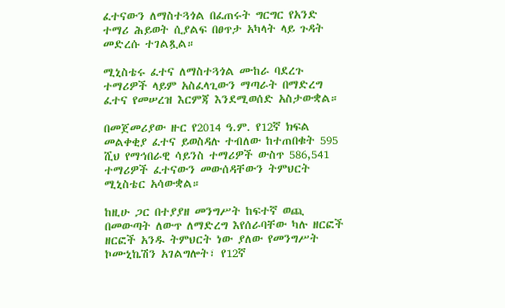ፈተናውን ለማስተጓጎል በፈጠሩት ግርግር የአንድ ተማሪ ሕይወት ሲያልፍ በፀጥታ አካላት ላይ ጉዳት መድረሱ ተገልጿል።

ሚኒስቴሩ ፈተና ለማስተጓጎል ሙከራ ባደረጉ ተማሪዎች ላይም አስፈላጊውን ማጣራት በማድረግ ፈተና የመሠረዝ እርምጃ እንደሚወሰድ አስታውቋል።

በመጀመሪያው ዙር የ2014 ዓ.ም. የ12ኛ ክፍል መልቀቂያ ፈተና ይወስዳሉ ተብለው ከተጠበቁት 595 ሺህ የማኅበራዊ ሳይንስ ተማሪዎች ውስጥ 586,541 ተማሪዎች ፈተናውን መውሰዳቸውን ትምህርት ሚኒስቴር አሳውቋል።

ከዚሁ ጋር በተያያዘ መንግሥት ከፍተኛ ወጪ በመውጣት ለውጥ ለማድረግ እየሰራባቸው ካሉ ዘርፎች ዘርፎች አንዱ ትምህርት ነው ያለው የመንግሥት ኮሙኒኬሽን አገልግሎት፣ የ12ኛ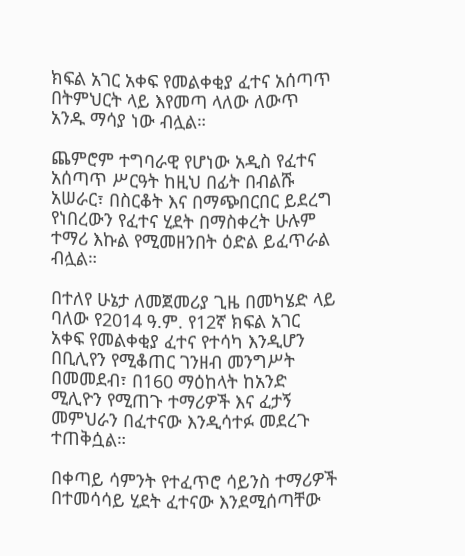ክፍል አገር አቀፍ የመልቀቂያ ፈተና አሰጣጥ በትምህርት ላይ እየመጣ ላለው ለውጥ አንዱ ማሳያ ነው ብሏል።

ጨምሮም ተግባራዊ የሆነው አዲስ የፈተና አሰጣጥ ሥርዓት ከዚህ በፊት በብልሹ አሠራር፣ በስርቆት እና በማጭበርበር ይደረግ የነበረውን የፈተና ሂደት በማስቀረት ሁሉም ተማሪ እኩል የሚመዘንበት ዕድል ይፈጥራል ብሏል።

በተለየ ሁኔታ ለመጀመሪያ ጊዜ በመካሄድ ላይ ባለው የ2014 ዓ.ም. የ12ኛ ክፍል አገር አቀፍ የመልቀቂያ ፈተና የተሳካ እንዲሆን በቢሊየን የሚቆጠር ገንዘብ መንግሥት በመመደብ፣ በ160 ማዕከላት ከአንድ ሚሊዮን የሚጠጉ ተማሪዎች እና ፈታኝ መምህራን በፈተናው እንዲሳተፉ መደረጉ ተጠቅሷል።

በቀጣይ ሳምንት የተፈጥሮ ሳይንስ ተማሪዎች በተመሳሳይ ሂደት ፈተናው እንደሚሰጣቸው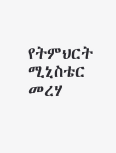የትምህርት ሚኒስቴር መረሃ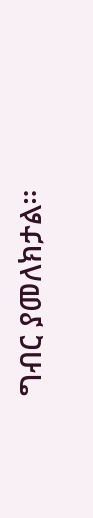ግብር ያመለክታል።